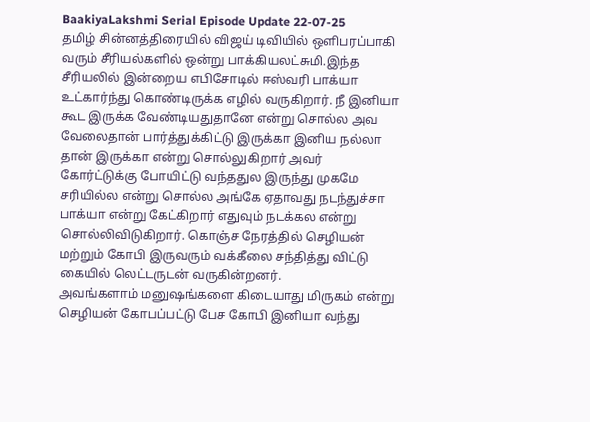BaakiyaLakshmi Serial Episode Update 22-07-25
தமிழ் சின்னத்திரையில் விஜய் டிவியில் ஒளிபரப்பாகி வரும் சீரியல்களில் ஒன்று பாக்கியலட்சுமி.இந்த சீரியலில் இன்றைய எபிசோடில் ஈஸ்வரி பாக்யா உட்கார்ந்து கொண்டிருக்க எழில் வருகிறார். நீ இனியா கூட இருக்க வேண்டியதுதானே என்று சொல்ல அவ வேலைதான் பார்த்துக்கிட்டு இருக்கா இனிய நல்லா தான் இருக்கா என்று சொல்லுகிறார் அவர் கோர்ட்டுக்கு போயிட்டு வந்ததுல இருந்து முகமே சரியில்ல என்று சொல்ல அங்கே ஏதாவது நடந்துச்சா பாக்யா என்று கேட்கிறார் எதுவும் நடக்கல என்று சொல்லிவிடுகிறார். கொஞ்ச நேரத்தில் செழியன் மற்றும் கோபி இருவரும் வக்கீலை சந்தித்து விட்டு கையில் லெட்டருடன் வருகின்றனர்.
அவங்களாம் மனுஷங்களை கிடையாது மிருகம் என்று செழியன் கோபப்பட்டு பேச கோபி இனியா வந்து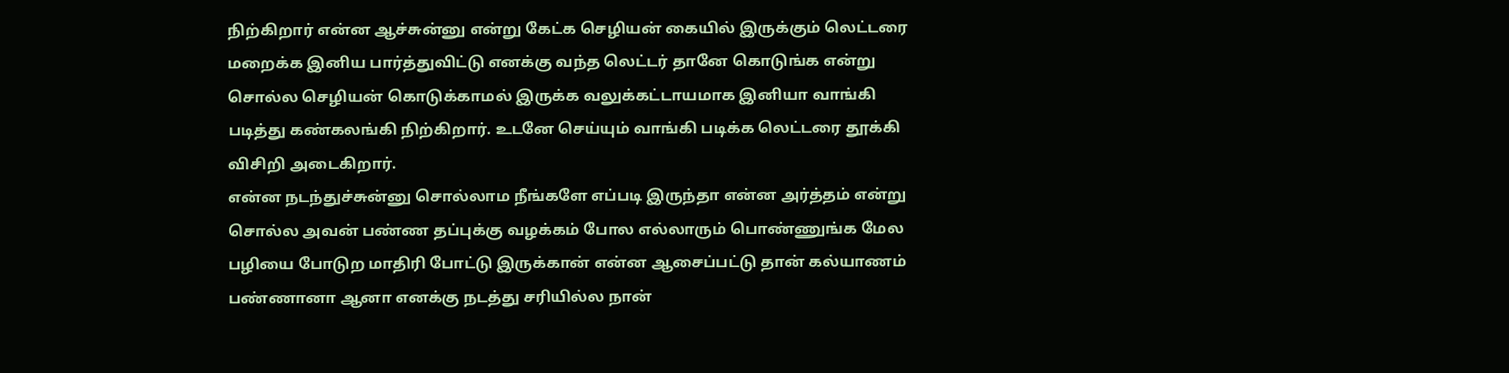நிற்கிறார் என்ன ஆச்சுன்னு என்று கேட்க செழியன் கையில் இருக்கும் லெட்டரை மறைக்க இனிய பார்த்துவிட்டு எனக்கு வந்த லெட்டர் தானே கொடுங்க என்று சொல்ல செழியன் கொடுக்காமல் இருக்க வலுக்கட்டாயமாக இனியா வாங்கி படித்து கண்கலங்கி நிற்கிறார். உடனே செய்யும் வாங்கி படிக்க லெட்டரை தூக்கி விசிறி அடைகிறார்.
என்ன நடந்துச்சுன்னு சொல்லாம நீங்களே எப்படி இருந்தா என்ன அர்த்தம் என்று சொல்ல அவன் பண்ண தப்புக்கு வழக்கம் போல எல்லாரும் பொண்ணுங்க மேல பழியை போடுற மாதிரி போட்டு இருக்கான் என்ன ஆசைப்பட்டு தான் கல்யாணம் பண்ணானா ஆனா எனக்கு நடத்து சரியில்ல நான்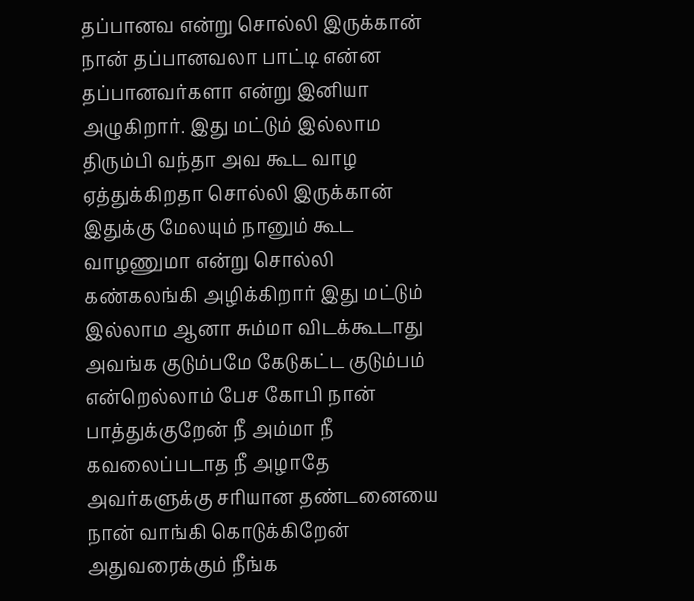தப்பானவ என்று சொல்லி இருக்கான் நான் தப்பானவலா பாட்டி என்ன தப்பானவர்களா என்று இனியா அழுகிறார். இது மட்டும் இல்லாம திரும்பி வந்தா அவ கூட வாழ ஏத்துக்கிறதா சொல்லி இருக்கான் இதுக்கு மேலயும் நானும் கூட வாழணுமா என்று சொல்லி கண்கலங்கி அழிக்கிறார் இது மட்டும் இல்லாம ஆனா சும்மா விடக்கூடாது அவங்க குடும்பமே கேடுகட்ட குடும்பம் என்றெல்லாம் பேச கோபி நான் பாத்துக்குறேன் நீ அம்மா நீ கவலைப்படாத நீ அழாதே அவர்களுக்கு சரியான தண்டனையை நான் வாங்கி கொடுக்கிறேன் அதுவரைக்கும் நீங்க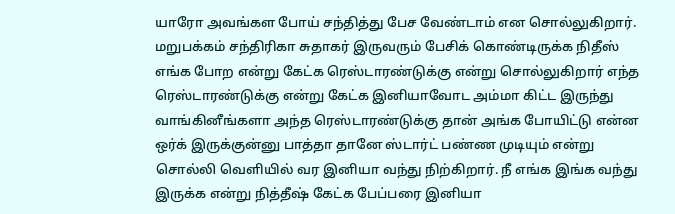யாரோ அவங்கள போய் சந்தித்து பேச வேண்டாம் என சொல்லுகிறார்.
மறுபக்கம் சந்திரிகா சுதாகர் இருவரும் பேசிக் கொண்டிருக்க நிதீஸ் எங்க போற என்று கேட்க ரெஸ்டாரண்டுக்கு என்று சொல்லுகிறார் எந்த ரெஸ்டாரண்டுக்கு என்று கேட்க இனியாவோட அம்மா கிட்ட இருந்து வாங்கினீங்களா அந்த ரெஸ்டாரண்டுக்கு தான் அங்க போயிட்டு என்ன ஒர்க் இருக்குன்னு பாத்தா தானே ஸ்டார்ட் பண்ண முடியும் என்று சொல்லி வெளியில் வர இனியா வந்து நிற்கிறார். நீ எங்க இங்க வந்து இருக்க என்று நித்தீஷ் கேட்க பேப்பரை இனியா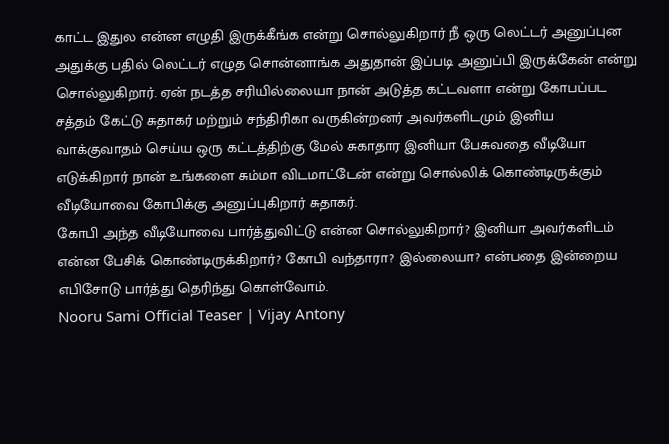காட்ட இதுல என்ன எழுதி இருக்கீங்க என்று சொல்லுகிறார் நீ ஒரு லெட்டர் அனுப்புன அதுக்கு பதில் லெட்டர் எழுத சொன்னாங்க அதுதான் இப்படி அனுப்பி இருக்கேன் என்று சொல்லுகிறார். ஏன் நடத்த சரியில்லையா நான் அடுத்த கட்டவளா என்று கோபப்பட சத்தம் கேட்டு சுதாகர் மற்றும் சந்திரிகா வருகின்றனர் அவர்களிடமும் இனிய வாக்குவாதம் செய்ய ஒரு கட்டத்திற்கு மேல் சுகாதார இனியா பேசுவதை வீடியோ எடுக்கிறார் நான் உங்களை சும்மா விடமாட்டேன் என்று சொல்லிக் கொண்டிருக்கும் வீடியோவை கோபிக்கு அனுப்புகிறார் சுதாகர்.
கோபி அந்த வீடியோவை பார்த்துவிட்டு என்ன சொல்லுகிறார்? இனியா அவர்களிடம் என்ன பேசிக் கொண்டிருக்கிறார்? கோபி வந்தாரா? இல்லையா? என்பதை இன்றைய எபிசோடு பார்த்து தெரிந்து கொள்வோம்.
Nooru Sami Official Teaser | Vijay Antony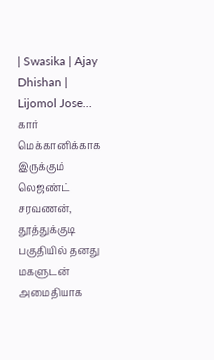| Swasika | Ajay Dhishan | Lijomol Jose…
கார் மெக்கானிக்காக இருக்கும் லெஜண்ட் சரவணன், தூத்துக்குடி பகுதியில் தனது மகளுடன் அமைதியாக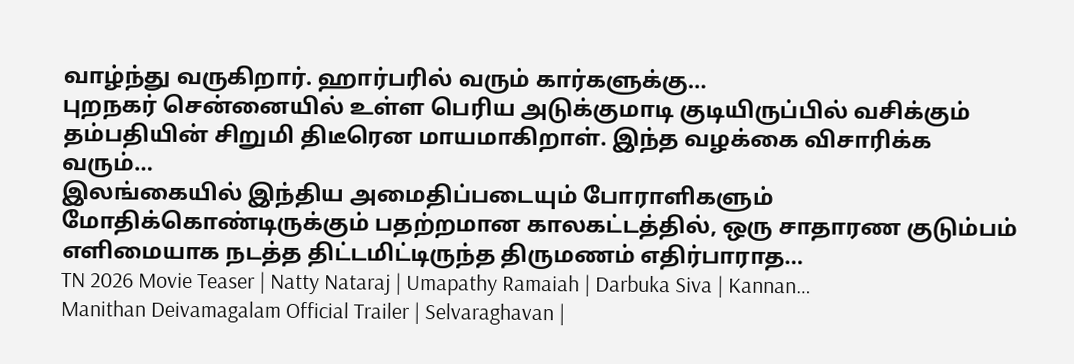வாழ்ந்து வருகிறார். ஹார்பரில் வரும் கார்களுக்கு…
புறநகர் சென்னையில் உள்ள பெரிய அடுக்குமாடி குடியிருப்பில் வசிக்கும் தம்பதியின் சிறுமி திடீரென மாயமாகிறாள். இந்த வழக்கை விசாரிக்க வரும்…
இலங்கையில் இந்திய அமைதிப்படையும் போராளிகளும் மோதிக்கொண்டிருக்கும் பதற்றமான காலகட்டத்தில், ஒரு சாதாரண குடும்பம் எளிமையாக நடத்த திட்டமிட்டிருந்த திருமணம் எதிர்பாராத…
TN 2026 Movie Teaser | Natty Nataraj | Umapathy Ramaiah | Darbuka Siva | Kannan…
Manithan Deivamagalam Official Trailer | Selvaraghavan |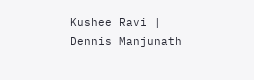Kushee Ravi | Dennis Manjunath